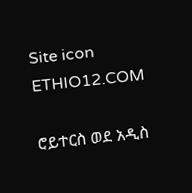Site icon ETHIO12.COM

ሮይተርስ ወደ አዲስ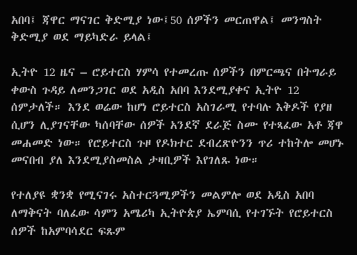አበባ፤ ጃዋር ማናገር ቅድሚያ ነው፤50 ሰዎችን መርጠዋል፤ መንግስት ቅድሚያ ወደ ማይካድራ ይላል፤

ኢትዮ 12 ዜና – ሮይተርስ ሃምሳ የተመረጡ ሰዎችን በምርጫና በትግራይ ቀውስ ጉዳይ ለመንጋገር ወደ አዲስ አበባ እንደሚያቀና ኢትዮ 12 ሰምታለች። እንደ ወሬው ከሆነ ሮይተርስ አስገራሚ የተባሉ እቅዶች የያዘ ሲሆን ሊያገናቸው ካሰባቸው ሰዎች አንደኛ ደራጅ ስሙ የተጻፈው አቶ ጃዋ መሐመድ ነው። የሮይተርስ ጉዞ የዶክተር ደብረጽዮንን ጥሪ ተከትሎ መሆኑ መናበብ ያለ እንደሚያስመስል ታዛቢዎች እየገለጹ ነው።

የተለያዩ ቋንቋ የሚናገሩ አስተርጓሚዎችን መልምሎ ወደ አዲስ አበባ ለማቅናት ባለፈው ሳምን አሜሪካ ኢትዮጵያ ኤምባሲ የተገኙት የሮይተርስ ሰዎች ከአምባሳደር ፍጹም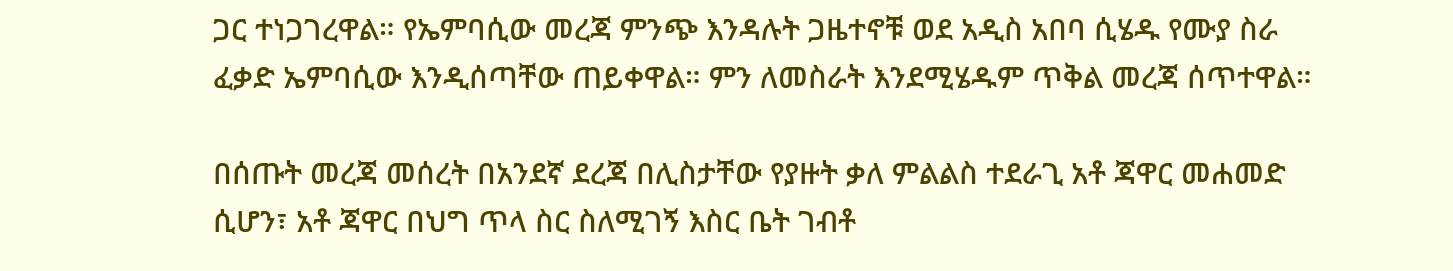ጋር ተነጋገረዋል። የኤምባሲው መረጃ ምንጭ እንዳሉት ጋዜተኖቹ ወደ አዲስ አበባ ሲሄዱ የሙያ ስራ ፈቃድ ኤምባሲው እንዲሰጣቸው ጠይቀዋል። ምን ለመስራት እንደሚሄዱም ጥቅል መረጃ ሰጥተዋል።

በሰጡት መረጃ መሰረት በአንደኛ ደረጃ በሊስታቸው የያዙት ቃለ ምልልስ ተደራጊ አቶ ጃዋር መሐመድ ሲሆን፣ አቶ ጃዋር በህግ ጥላ ስር ስለሚገኝ እስር ቤት ገብቶ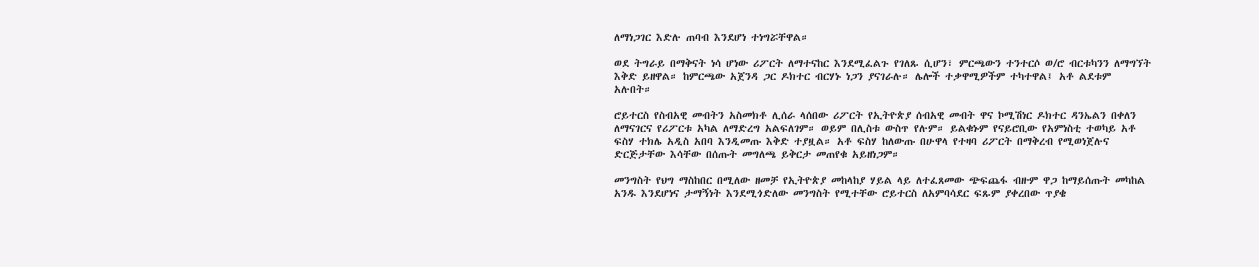ለማነጋገር እድሉ ጠባብ እንደሆነ ተነግሯቸዋል።

ወደ ትግራይ በማቅናት ነሳ ሆነው ሪፖርት ለማተናከር እንደሚፈልጉ የገለጹ ሲሆን፣ ምርጫውን ተንተርሶ ወ/ሮ ብርቱካንን ለማግኘት እቅድ ይዘዋል። ከምርጫው አጀንዳ ጋር ዶክተር ብርሃኑ ነጋን ያናገራሉ። ሌሎች ተቃዋሚዎችም ተካተዋል፤ አቶ ልደቱም አሉበት።

ሮይተርስ የስብአዊ መብትን አስመክቶ ሊሰራ ላሰበው ሪፖርት የኢትዮጵያ ሰብአዊ መብት ዋና ኮሚሽነር ዶክተር ዳንኤልን በቀለን ለማናገርና የሪፖርቱ አካል ለማድረግ አልፍለገም። ወይም በሊስቱ ውስጥ የሉም። ይልቁኑም የናይሮቢው የአምነስቲ ተወካይ አቶ ፍስሃ ተክሌ አዲስ አበባ እንዲመጡ እቅድ ተያዟል። አቶ ፍስሃ ከለውጡ በሁዋላ የተዛባ ሪፖርት በማቅረብ የሚወነጀሉና ድርጅታቸው እሳቸው በሰጡት መግለጫ ይቅርታ መጠየቁ አይዘነጋም።

መንግስት የህግ ማስከበር በሚለው ዘመቻ የኢትዮጵያ መከላከያ ሃይል ላይ ለተፈጸመው ጭፍጨፋ ብዙም ዋጋ ከማይሰጡት መካከል አንዱ እንደሆነና ታማኝነት እንደሚጎድለው መንግስት የሚተቸው ሮይተርስ ለአምባሳደር ፍጹም ያቀረበው ጥያቄ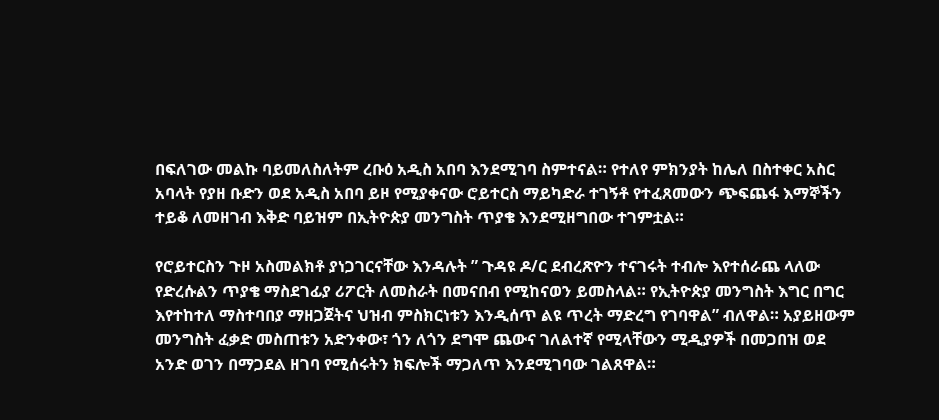በፍለገው መልኩ ባይመለስለትም ረቡዕ አዲስ አበባ እንደሚገባ ስምተናል። የተለየ ምክንያት ከሌለ በስተቀር አስር አባላት የያዘ ቡድን ወደ አዲስ አበባ ይዞ የሚያቀናው ሮይተርስ ማይካድራ ተገኝቶ የተፈጸመውን ጭፍጨፋ እማኞችን ተይቆ ለመዘገብ እቅድ ባይዝም በኢትዮጵያ መንግስት ጥያቄ እንደሚዘግበው ተገምቷል።

የሮይተርስን ጉዞ አስመልክቶ ያነጋገርናቸው እንዳሉት ” ጉዳዩ ዶ/ር ደብረጽዮን ተናገሩት ተብሎ እየተሰራጨ ላለው የድረሱልን ጥያቄ ማስደገፊያ ሪፖርት ለመስራት በመናበብ የሚከናወን ይመስላል። የኢትዮጵያ መንግስት እግር በግር እየተከተለ ማስተባበያ ማዘጋጀትና ህዝብ ምስክርነቱን እንዲሰጥ ልዩ ጥረት ማድረግ የገባዋል” ብለዋል። አያይዘውም መንግስት ፈቃድ መስጠቱን አድንቀው፣ ጎን ለጎን ደግሞ ጨውና ገለልተኛ የሚላቸውን ሚዲያዎች በመጋበዝ ወደ አንድ ወገን በማጋደል ዘገባ የሚሰሩትን ክፍሎች ማጋለጥ እንደሚገባው ገልጸዋል።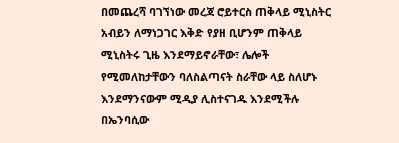በመጨረሻ ባገኘነው መረጃ ሮይተርስ ጠቅላይ ሚኒስትር አብይን ለማነጋገር እቅድ የያዘ ቢሆንም ጠቅላይ ሚኒስትሩ ጊዜ እንደማይኖራቸው፣ ሌሎች የሚመለከታቸውን ባለስልጣናት ስራቸው ላይ ስለሆኑ እንደማንናውም ሚዲያ ሊስተናገዱ እንደሚችሉ በኤንባሲው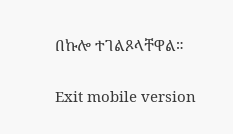በኩሎ ተገልጾላቸዋል።

Exit mobile version